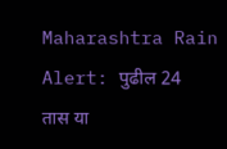Maharashtra Rain Alert: पुढील 24 तास या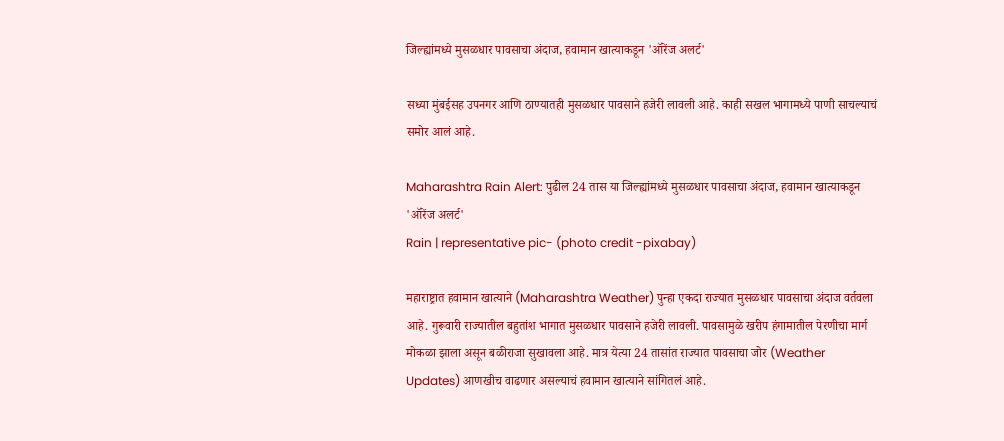जिल्ह्यांमध्ये मुसळधार पावसाचा अंदाज, हवामान खात्याकडून 'ऑरेंज अलर्ट'

सध्या मुंबईसह उपनगर आणि ठाण्यातही मुसळधार पावसाने हजेरी लावली आहे. काही सखल भागामध्ये पाणी साचल्याचं समोर आलं आहे.

Maharashtra Rain Alert: पुढील 24 तास या जिल्ह्यांमध्ये मुसळधार पावसाचा अंदाज, हवामान खात्याकडून 'ऑरेंज अलर्ट'
Rain | representative pic- (photo credit -pixabay)

महाराष्ट्रात हवामान खात्याने (Maharashtra Weather) पुन्हा एकदा राज्यात मुसळधार पावसाचा अंदाज वर्तवला आहे. गुरूवारी राज्यातील बहुतांश भागात मुसळधार पावसाने हजेरी लावली. पावसामुळे खरीप हंगामातील पेरणीचा मार्ग मोकळा झाला असून बळीराजा सुखावला आहे. मात्र येत्या 24 तासांत राज्यात पावसाचा जोर (Weather Updates) आणखीच वाढणार असल्याचं हवामान खात्याने सांगितलं आहे.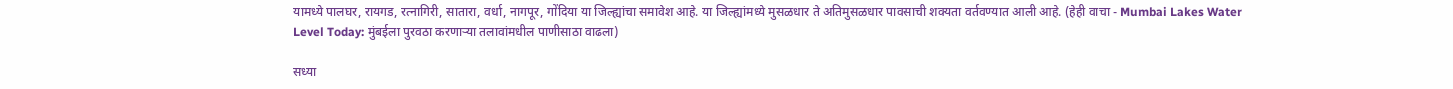यामध्ये पालघर, रायगड, रत्नागिरी, सातारा, वर्धा, नागपूर, गोंदिया या जिल्ह्यांचा समावेश आहे. या जिल्ह्यांमध्ये मुसळधार ते अतिमुसळधार पावसाची शक्यता वर्तवण्यात आली आहे. (हेही वाचा - Mumbai Lakes Water Level Today: मुंबईला पुरवठा करणाऱ्या तलावांमधील पाणीसाठा वाढला)

सध्या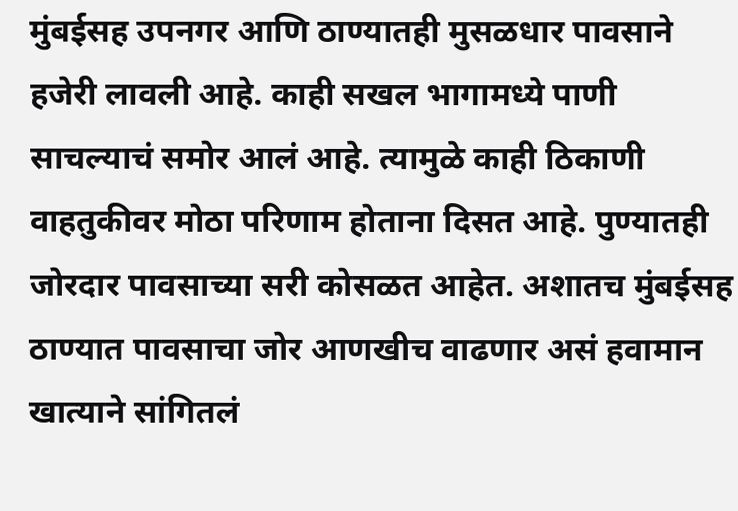मुंबईसह उपनगर आणि ठाण्यातही मुसळधार पावसाने हजेरी लावली आहे. काही सखल भागामध्ये पाणी साचल्याचं समोर आलं आहे. त्यामुळे काही ठिकाणी वाहतुकीवर मोठा परिणाम होताना दिसत आहे. पुण्यातही जोरदार पावसाच्या सरी कोसळत आहेत. अशातच मुंबईसह ठाण्यात पावसाचा जोर आणखीच वाढणार असं हवामान खात्याने सांगितलं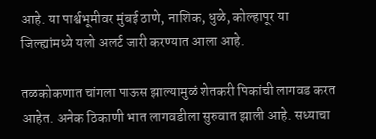आहे. या पार्श्वभूमीवर मुंबई ठाणे, नाशिक, धुळे, कोल्हापूर या जिल्ह्यांमध्ये यलो अलर्ट जारी करण्यात आला आहे.

तळकोकणात चांगला पाऊस झाल्यामुळं शेतकरी पिकांची लागवड करत आहेत. अनेक ठिकाणी भात लागवडीला सुरुवात झाली आहे. सध्याचा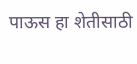पाऊस हा शेतीसाठी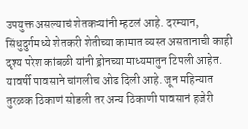उपयुक्त असल्याचं शेतकऱ्यांनी म्हटलं आहे. दरम्यान, सिंधुदुर्गमध्ये शेतकरी शेतीच्या कामात व्यस्त असतानाची काही दृश्य परेश कांबळी यांनी ड्रोनच्या माध्यमातुन टिपली आहेत. यावर्षी पावसाने चांगलीच ओढ दिली आहे. जून महिन्यात तुरळक ठिकाणं सोडली तर अन्य ठिकाणी पावसानं हजेरी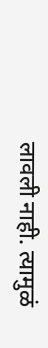लावली नाही. त्यामुळं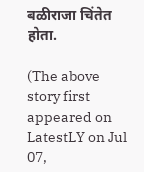बळीराजा चिंतेत होता.

(The above story first appeared on LatestLY on Jul 07,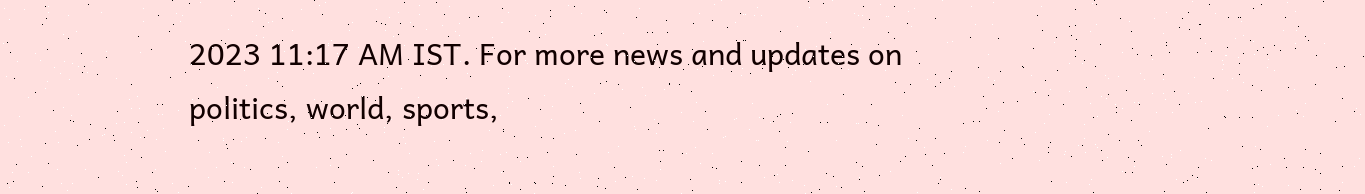2023 11:17 AM IST. For more news and updates on politics, world, sports,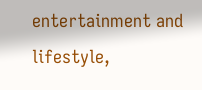entertainment and lifestyle,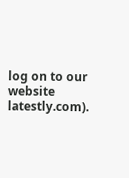log on to our website latestly.com).